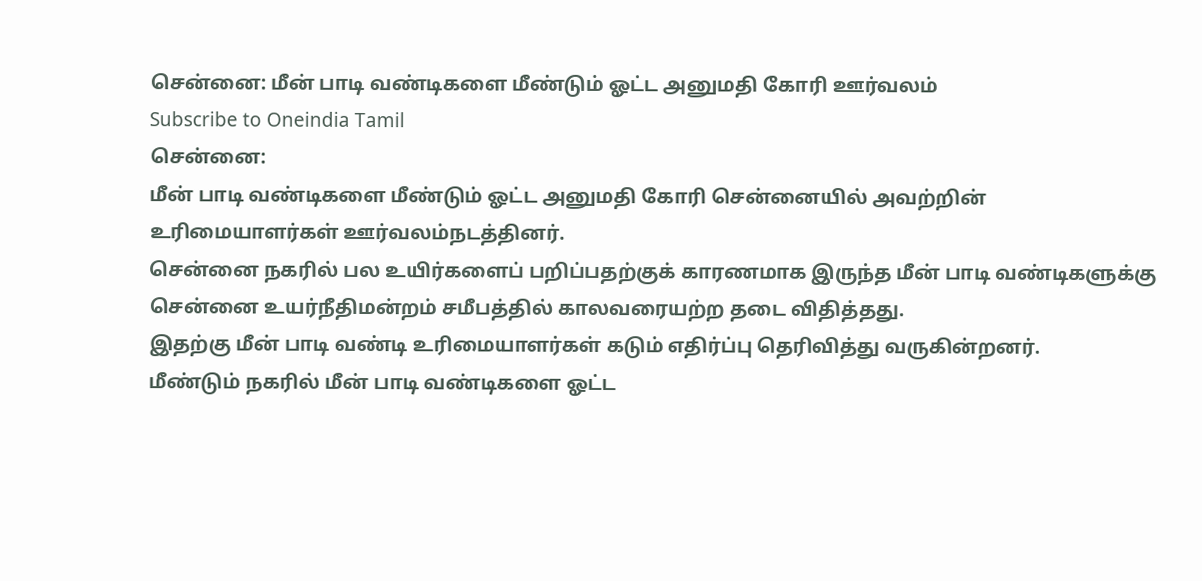சென்னை: மீன் பாடி வண்டிகளை மீண்டும் ஓட்ட அனுமதி கோரி ஊர்வலம்
Subscribe to Oneindia Tamil
சென்னை:
மீன் பாடி வண்டிகளை மீண்டும் ஓட்ட அனுமதி கோரி சென்னையில் அவற்றின் உரிமையாளர்கள் ஊர்வலம்நடத்தினர்.
சென்னை நகரில் பல உயிர்களைப் பறிப்பதற்குக் காரணமாக இருந்த மீன் பாடி வண்டிகளுக்கு சென்னை உயர்நீதிமன்றம் சமீபத்தில் காலவரையற்ற தடை விதித்தது.
இதற்கு மீன் பாடி வண்டி உரிமையாளர்கள் கடும் எதிர்ப்பு தெரிவித்து வருகின்றனர்.
மீண்டும் நகரில் மீன் பாடி வண்டிகளை ஓட்ட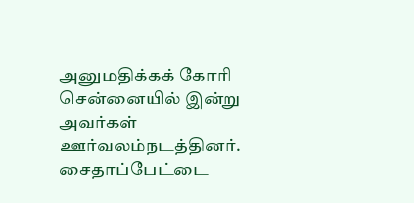அனுமதிக்கக் கோரி சென்னையில் இன்று அவர்கள் ஊர்வலம்நடத்தினர்.
சைதாப்பேட்டை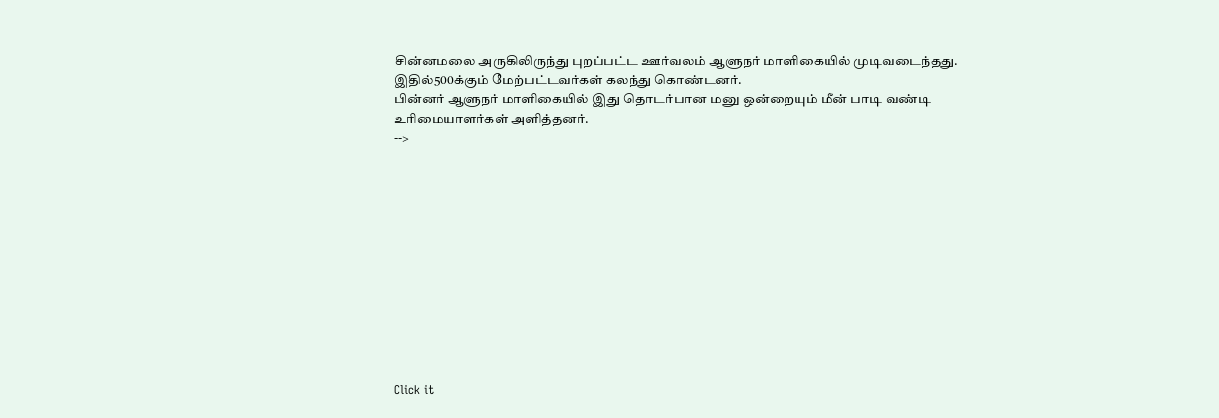சின்னமலை அருகிலிருந்து புறப்பட்ட ஊர்வலம் ஆளுநர் மாளிகையில் முடிவடைந்தது. இதில்500க்கும் மேற்பட்டவர்கள் கலந்து கொண்டனர்.
பின்னர் ஆளுநர் மாளிகையில் இது தொடர்பான மனு ஒன்றையும் மீன் பாடி வண்டி உரிமையாளர்கள் அளித்தனர்.
-->












Click it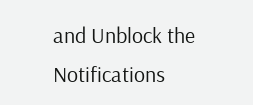and Unblock the Notifications